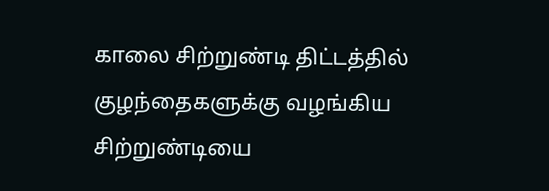காலை சிற்றுண்டி திட்டத்தில் குழந்தைகளுக்கு வழங்கிய சிற்றுண்டியை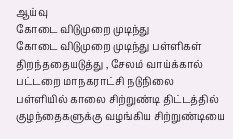ஆய்வு
கோடை விடுமுறை முடிந்து
கோடை விடுமுறை முடிந்து பள்ளிகள் திறந்ததையடுத்து , சேலம் வாய்க்கால் பட்டறை மாநகராட்சி நடுநிலை பள்ளியில் காலை சிற்றுண்டி திட்டத்தில் குழந்தைகளுக்கு வழங்கிய சிற்றுண்டியை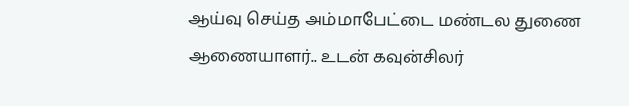ஆய்வு செய்த அம்மாபேட்டை மண்டல துணை ஆணையாளர்.. உடன் கவுன்சிலர்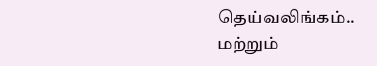தெய்வலிங்கம்.. மற்றும்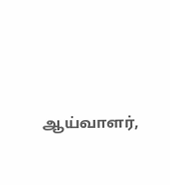ஆய்வாளர்,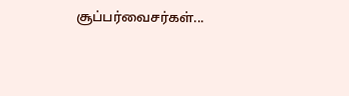சூப்பர்வைசர்கள்...